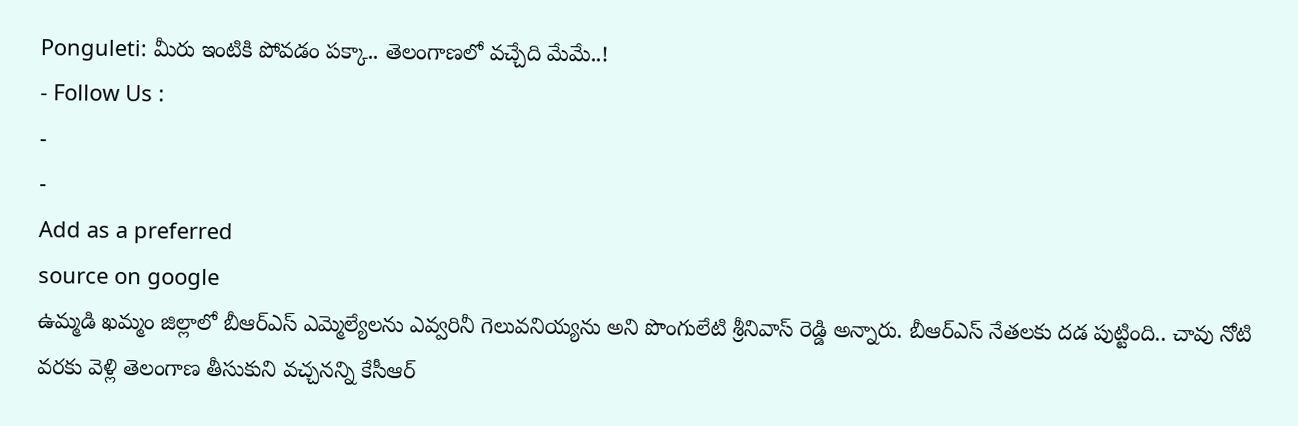Ponguleti: మీరు ఇంటికి పోవడం పక్కా.. తెలంగాణలో వచ్చేది మేమే..!
- Follow Us :
-
-
Add as a preferred
source on google
ఉమ్మడి ఖమ్మం జిల్లాలో బీఆర్ఎస్ ఎమ్మెల్యేలను ఎవ్వరినీ గెలువనియ్యను అని పొంగులేటి శ్రీనివాస్ రెడ్డి అన్నారు. బీఆర్ఎస్ నేతలకు దడ పుట్టింది.. చావు నోటి వరకు వెళ్లి తెలంగాణ తీసుకుని వచ్చనన్ని కేసీఆర్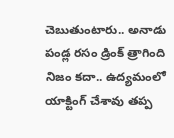చెబుతుంటారు.. అనాడు పండ్ల రసం డ్రింక్ త్రాగింది నిజం కదా.. ఉద్యమంలో యాక్టింగ్ చేశావు తప్ప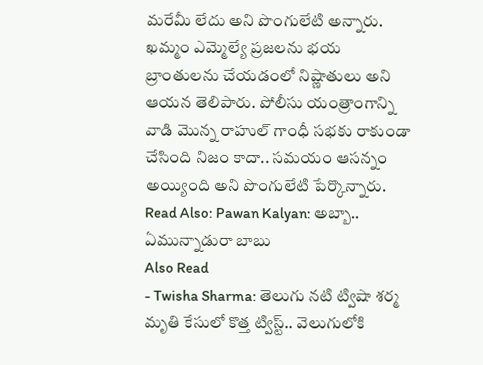మరేమీ లేదు అని పొంగులేటి అన్నారు. ఖమ్మం ఎమ్మెల్యే ప్రజలను భయ బ్రాంతులను చేయడంలో నిష్ణాతులు అని ఆయన తెలిపారు. పోలీసు యంత్రాంగాన్ని వాడి మొన్న రాహుల్ గాంధీ సభకు రాకుండా చేసింది నిజం కాదా.. సమయం ఆసన్నం అయ్యింది అని పొంగులేటి పేర్కొన్నారు.
Read Also: Pawan Kalyan: అబ్బా.. ఏమున్నాడురా బాబు
Also Read
- Twisha Sharma: తెలుగు నటి ట్విషా శర్మ మృతి కేసులో కొత్త ట్విస్ట్.. వెలుగులోకి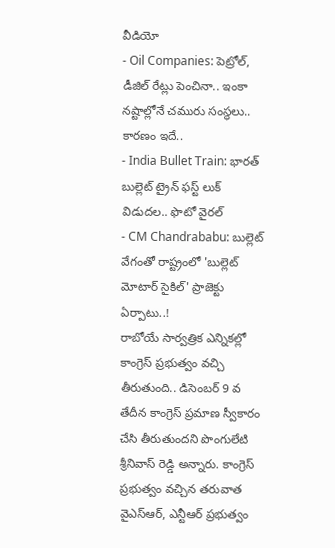వీడియో
- Oil Companies: పెట్రోల్, డీజిల్ రేట్లు పెంచినా.. ఇంకా నష్టాల్లోనే చమురు సంస్థలు.. కారణం ఇదే..
- India Bullet Train: భారత్ బుల్లెట్ ట్రైన్ ఫస్ట్ లుక్ విడుదల.. ఫొటో వైరల్
- CM Chandrababu: బుల్లెట్ వేగంతో రాష్ట్రంలో 'బుల్లెట్ మోటార్ సైకిల్' ప్రాజెక్టు ఏర్పాటు..!
రాబోయే సార్వత్రిక ఎన్నికల్లో కాంగ్రెస్ ప్రభుత్వం వచ్చి తీరుతుంది.. డిసెంబర్ 9 వ తేదీన కాంగ్రెస్ ప్రమాణ స్వీకారం చేసి తీరుతుందని పొంగులేటి శ్రీనివాస్ రెడ్డి అన్నారు. కాంగ్రెస్ ప్రభుత్వం వచ్చిన తరువాత వైఎస్ఆర్, ఎన్టీఆర్ ప్రభుత్వం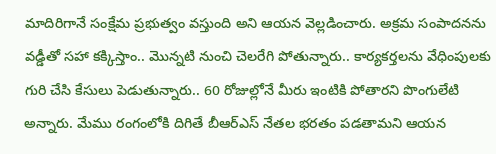మాదిరిగానే సంక్షేమ ప్రభుత్వం వస్తుంది అని ఆయన వెల్లడించారు. అక్రమ సంపాదనను వడ్డీతో సహా కక్కిస్తాం.. మొన్నటి నుంచి చెలరేగి పోతున్నారు.. కార్యకర్తలను వేధింపులకు గురి చేసి కేసులు పెడుతున్నారు.. 60 రోజుల్లోనే మీరు ఇంటికి పోతారని పొంగులేటి అన్నారు. మేము రంగంలోకి దిగితే బీఆర్ఎస్ నేతల భరతం పడతామని ఆయన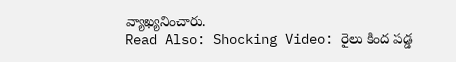వ్యాఖ్యనించారు.
Read Also: Shocking Video: రైలు కింద పడ్డ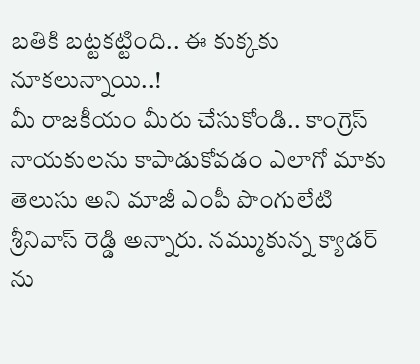బతికి బట్టకట్టింది.. ఈ కుక్కకు నూకలున్నాయి..!
మీ రాజకీయం మీరు చేసుకోండి.. కాంగ్రెస్ నాయకులను కాపాడుకోవడం ఎలాగో మాకు తెలుసు అని మాజీ ఎంపీ పొంగులేటి శ్రీనివాస్ రెడ్డి అన్నారు. నమ్ముకున్న క్యాడర్ ను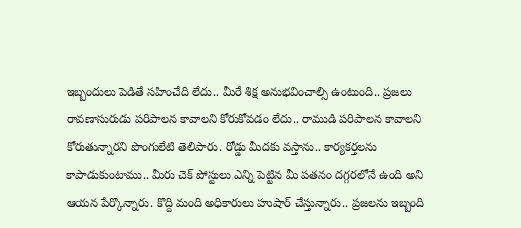ఇబ్బందులు పెడితే సహించేది లేదు.. మీరే శిక్ష అనుభవించాల్సి ఉంటుంది.. ప్రజలు రావణాసురుడు పరిపాలన కావాలని కోరుకోవడం లేదు.. రాముడి పరిపాలన కావాలని కోరుతున్నారని పొంగులేటి తెలిపారు. రోడ్డు మీదకు వస్తాను.. కార్యకర్తలను కాపాడుకుంటాము.. మీరు చెక్ పోస్టులు ఎన్ని పెట్టిన మీ పతనం దగ్గరలోనే ఉంది అని ఆయన పేర్కొన్నారు. కొద్ది మంది అధికారులు హుషార్ చేస్తున్నారు.. ప్రజలను ఇబ్బంది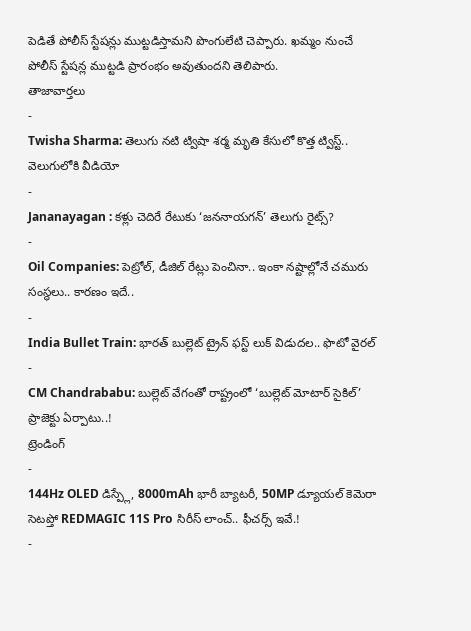పెడితే పోలీస్ స్టేషన్లు ముట్టడిస్తామని పొంగులేటి చెప్పారు. ఖమ్మం నుంచే పోలీస్ స్టేషన్ల ముట్టడి ప్రారంభం అవుతుందని తెలిపారు.
తాజావార్తలు
-
Twisha Sharma: తెలుగు నటి ట్విషా శర్మ మృతి కేసులో కొత్త ట్విస్ట్.. వెలుగులోకి వీడియో
-
Jananayagan : కళ్లు చెదిరే రేటుకు ‘జననాయగన్’ తెలుగు రైట్స్?
-
Oil Companies: పెట్రోల్, డీజిల్ రేట్లు పెంచినా.. ఇంకా నష్టాల్లోనే చమురు సంస్థలు.. కారణం ఇదే..
-
India Bullet Train: భారత్ బుల్లెట్ ట్రైన్ ఫస్ట్ లుక్ విడుదల.. ఫొటో వైరల్
-
CM Chandrababu: బుల్లెట్ వేగంతో రాష్ట్రంలో ‘బుల్లెట్ మోటార్ సైకిల్’ ప్రాజెక్టు ఏర్పాటు..!
ట్రెండింగ్
-
144Hz OLED డిస్ప్లే, 8000mAh భారీ బ్యాటరీ, 50MP డ్యూయల్ కెమెరా సెటప్తో REDMAGIC 11S Pro సిరీస్ లాంచ్.. ఫీచర్స్ ఇవే.!
-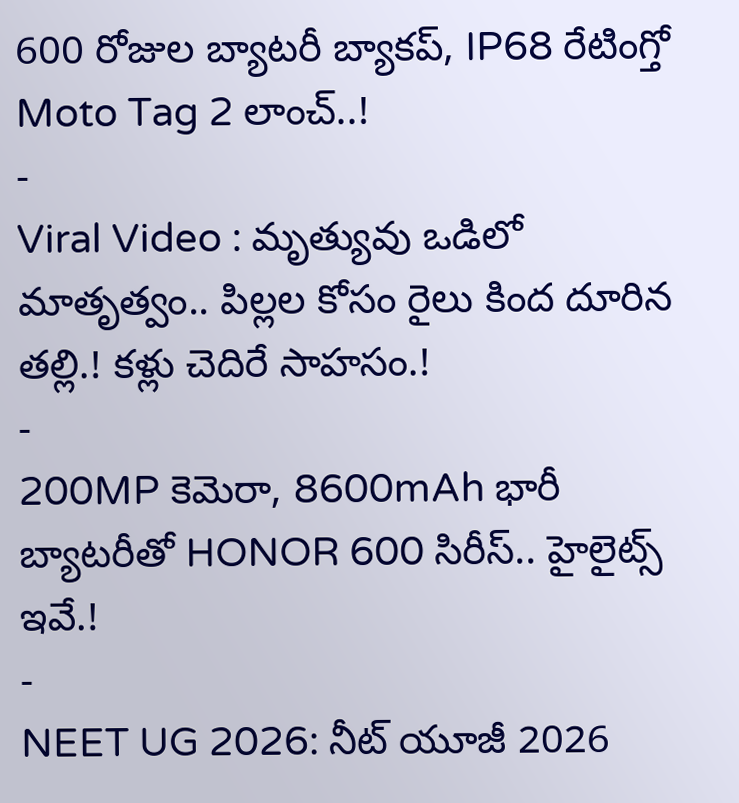600 రోజుల బ్యాటరీ బ్యాకప్, IP68 రేటింగ్తో Moto Tag 2 లాంచ్..!
-
Viral Video : మృత్యువు ఒడిలో మాతృత్వం.. పిల్లల కోసం రైలు కింద దూరిన తల్లి.! కళ్లు చెదిరే సాహసం.!
-
200MP కెమెరా, 8600mAh భారీ బ్యాటరీతో HONOR 600 సిరీస్.. హైలైట్స్ ఇవే.!
-
NEET UG 2026: నీట్ యూజీ 2026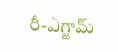రీ-ఎగ్జామ్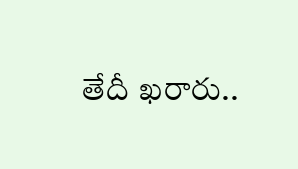తేదీ ఖరారు..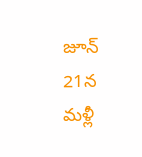జూన్ 21న మళ్లీ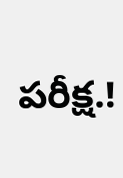పరీక్ష.!